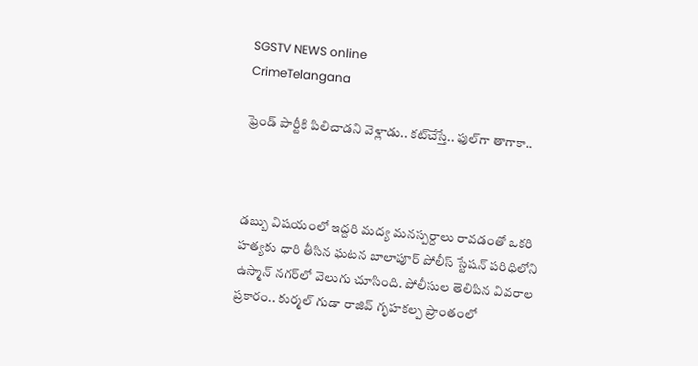SGSTV NEWS online
CrimeTelangana

ఫ్రెండ్‌ పార్టీకి పిలిచాడని వెళ్లాడు.. కట్‌చేస్తే.. ఫుల్‌గా తాగాకా..



డబ్బు విషయంలో ఇద్దరి మద్య మనస్పర్దాలు రావడంతో ఒకరి హత్యకు ధారి తీసిన ఘటన బాలాపూర్ పోలీస్ స్టేషన్ పరిధిలోని ఉస్మాన్ నగర్‌లో వెలుగు చూసింది. పోలీసుల తెలిపిన వివరాల ప్రకారం.. కుర్మల్ గుడా రాజివ్ గృహకల్ప ప్రాంతంలో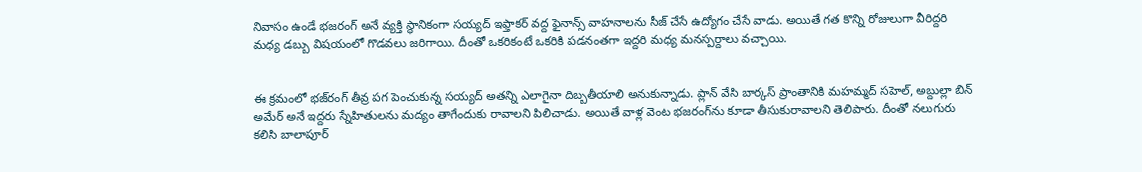నివాసం ఉండే భజరంగ్ అనే వ్యక్తి స్థానికంగా సయ్యద్ ఇఫ్తాకర్ వద్ద ఫైనాన్స్ వాహనాలను సీజ్ చేసే ఉద్యోగం చేసే వాడు. అయితే గత కొన్ని రోజులుగా వీరిద్దరి మధ్య డబ్బు విషయంలో గొడవలు జరిగాయి. దీంతో ఒకరికంటే ఒకరికి పడనంతగా ఇద్దరి మధ్య మనస్పర్దాలు వచ్చాయి.


ఈ క్రమంలో భజ్‌రంగ్‌ తీవ్ర పగ పెంచుకున్న సయ్యద్ అతన్ని ఎలాగైనా దిబ్బతీయాలి అనుకున్నాడు. ప్లాన్ వేసి బార్కస్ ప్రాంతానికి మహమ్మద్ సహెల్, అబ్దుల్లా బిన్ అమేర్ అనే ఇద్దరు స్నేహితులను మద్యం తాగేందుకు రావాలని పిలిచాడు. అయితే వాళ్ల వెంట భజరంగ్‌ను కూడా తీసుకురావాలని తెలిపారు. దీంతో నలుగురు కలిసి బాలాపూర్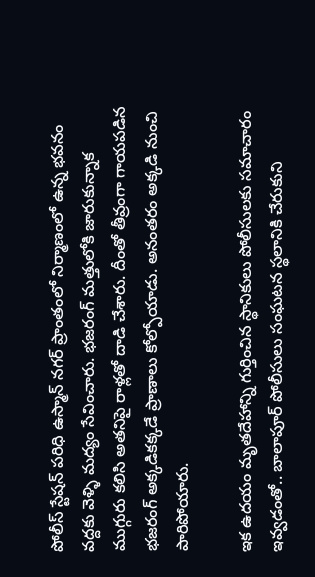పోలీస్ స్టేషన్ పరిధి ఉస్మాన్ నగర్ ప్రాంతంలో నిర్మాణంలో ఉన్న భవనం వద్దకు వెళ్ళి మద్యం సేవించారు. భజరంగ్‌ మత్తులోకి జారుకున్నాక ముగ్గురు కలిసి అతనిపై రాళ్లతో దాడి చేశారు. దీంతో తీవ్రంగా గాయపడిన భజరంగ్ అక్కడికక్కడే ప్రాణాలు కోల్పోయాడు. అనంతరం అక్కడి నుంచి పారిపోయారు.

ఇక ఉదయం మృతదేహాన్ని గుర్తించిన స్థానికులు పోలీసులకు సమాచారం ఇవ్వడంతో.. బాలాపూర్ పోలీసులు సంఘటన స్థలానికి చేరుకుని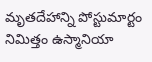మృతదేహాన్ని పోస్టుమార్టం నిమిత్తం ఉస్మానియా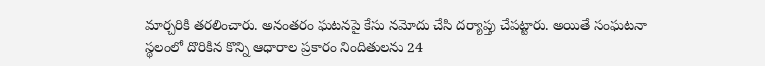మార్చరికి తరలించారు. అనంతరం ఘటనపై కేసు నమోదు చేసి దర్యాప్తు చేపట్టారు. అయితే సంఘటనా స్థలంలో దొరికిన కొన్ని ఆధారాల ప్రకారం నిందితులను 24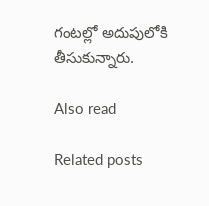గంటల్లో అదుపులోకి తీసుకున్నారు.

Also read

Related posts